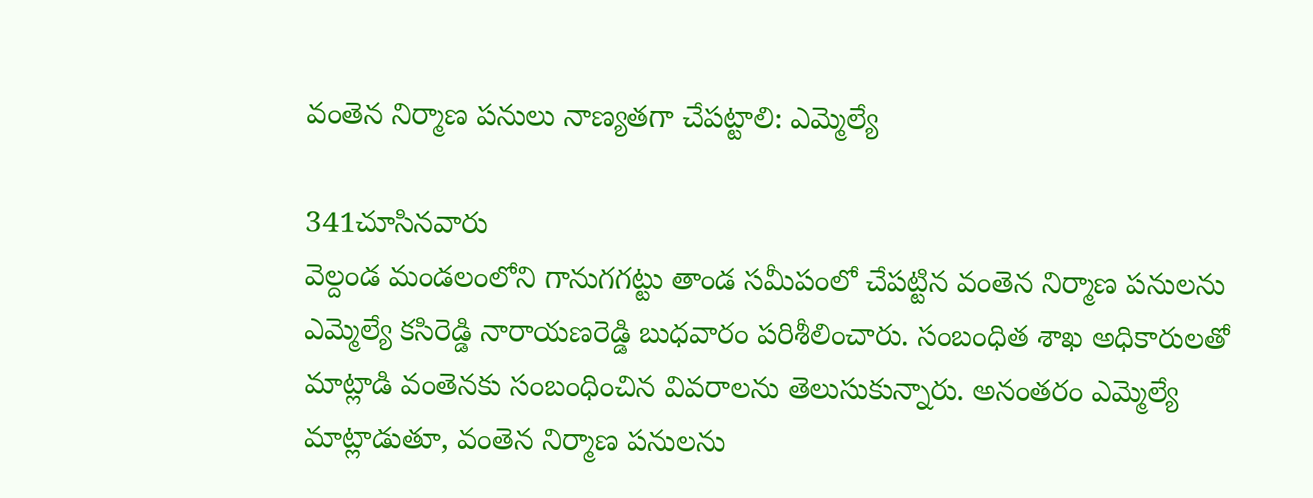వంతెన నిర్మాణ పనులు నాణ్యతగా చేపట్టాలి: ఎమ్మెల్యే

341చూసినవారు
వెల్దండ మండలంలోని గానుగగట్టు తాండ సమీపంలో చేపట్టిన వంతెన నిర్మాణ పనులను ఎమ్మెల్యే కసిరెడ్డి నారాయణరెడ్డి బుధవారం పరిశీలించారు. సంబంధిత శాఖ అధికారులతో మాట్లాడి వంతెనకు సంబంధించిన వివరాలను తెలుసుకున్నారు. అనంతరం ఎమ్మెల్యే మాట్లాడుతూ, వంతెన నిర్మాణ పనులను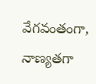వేగవంతంగా, నాణ్యతగా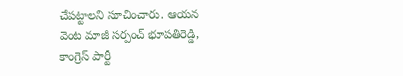చేపట్టాలని సూచించారు. ఆయన వెంట మాజీ సర్పంచ్ భూపతిరెడ్డి, కాంగ్రెస్ పార్టీ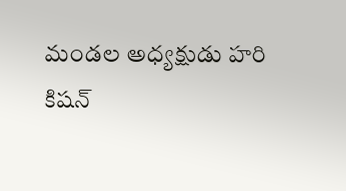మండల అధ్యక్షుడు హరి కిషన్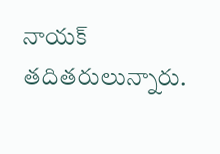నాయక్ తదితరులున్నారు.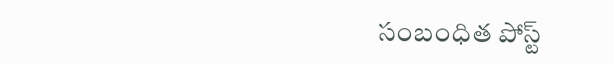సంబంధిత పోస్ట్